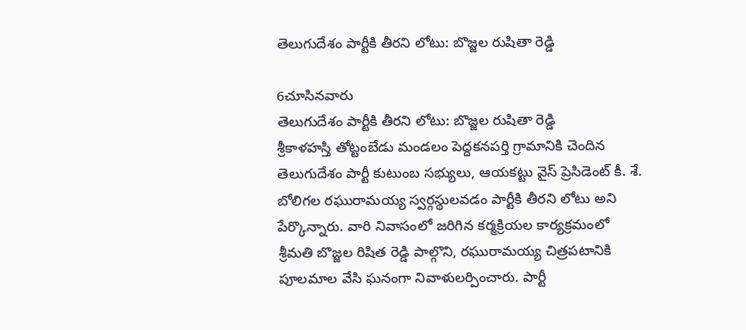తెలుగుదేశం పార్టీకి తీరని లోటు: బొజ్జల రుషితా రెడ్డి

6చూసినవారు
తెలుగుదేశం పార్టీకి తీరని లోటు: బొజ్జల రుషితా రెడ్డి
శ్రీకాళహస్తి తోట్టంబేడు మండలం పెద్దకనపర్తి గ్రామానికి చెందిన తెలుగుదేశం పార్టీ కుటుంబ సభ్యులు, ఆయకట్టు వైస్ ప్రెసిడెంట్ కీ. శే. బోలిగల రఘురామయ్య స్వర్గస్థులవడం పార్టీకి తీరని లోటు అని పేర్కొన్నారు. వారి నివాసంలో జరిగిన కర్మక్రియల కార్యక్రమంలో శ్రీమతి బొజ్జల రిషిత రెడ్డి పాల్గొని, రఘురామయ్య చిత్రపటానికి పూలమాల వేసి ఘనంగా నివాళులర్పించారు. పార్టీ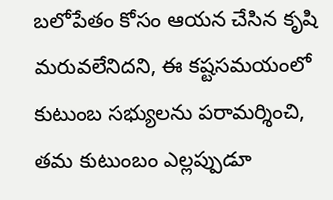బలోపేతం కోసం ఆయన చేసిన కృషి మరువలేనిదని, ఈ కష్టసమయంలో కుటుంబ సభ్యులను పరామర్శించి, తమ కుటుంబం ఎల్లప్పుడూ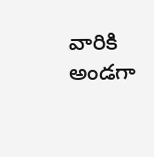వారికి అండగా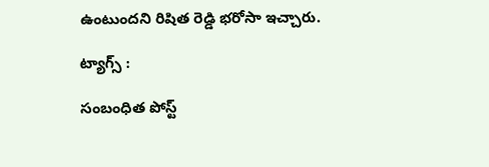ఉంటుందని రిషిత రెడ్డి భరోసా ఇచ్చారు.

ట్యాగ్స్ :

సంబంధిత పోస్ట్